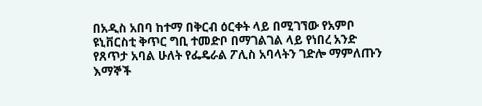በአዲስ አበባ ከተማ በቅርብ ዕርቀት ላይ በሚገኘው የአምቦ ዩኒቨርስቲ ቅጥር ግቢ ተመድቦ በማገልገል ላይ የነበረ አንድ የጸጥታ አባል ሁለት የፌዴራል ፖሊስ አባላትን ገድሎ ማምለጡን እማኞች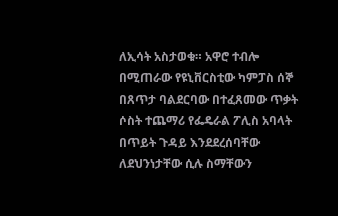ለኢሳት አስታወቁ። አዋሮ ተብሎ በሚጠራው የዩኒቨርስቲው ካምፓስ ሰኞ በጸጥታ ባልደርባው በተፈጸመው ጥቃት ሶስት ተጨማሪ የፌዴራል ፖሊስ አባላት በጥይት ጉዳይ እንደደረሰባቸው ለደህንነታቸው ሲሉ ስማቸውን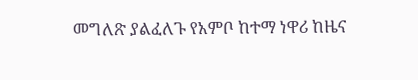መግለጽ ያልፈለጉ የአምቦ ከተማ ነዋሪ ከዜና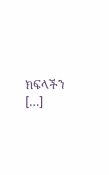ክፍላችን […]